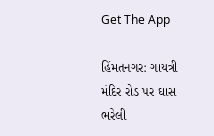Get The App

હિંમતનગર: ગાયત્રી મંદિર રોડ પર ઘાસ ભરેલી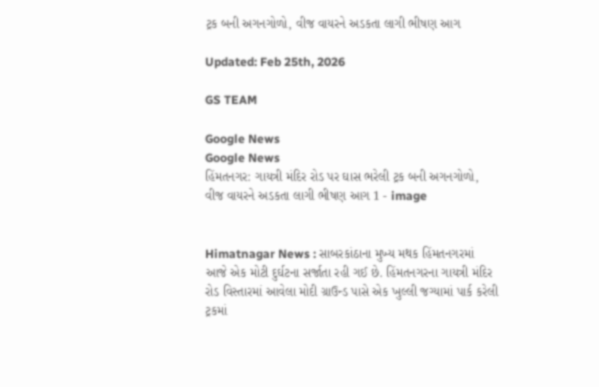ટ્રક બની અગનગોળો, વીજ વાયરને અડકતા લાગી ભીષણ આગ

Updated: Feb 25th, 2026

GS TEAM

Google News
Google News
હિંમતનગર: ગાયત્રી મંદિર રોડ પર ઘાસ ભરેલી ટ્રક બની અગનગોળો, વીજ વાયરને અડકતા લાગી ભીષણ આગ 1 - image


Himatnagar News : સાબરકાંઠાના મુખ્ય મથક હિંમતનગરમાં આજે એક મોટી દુર્ઘટના સર્જાતા રહી ગઈ છે. હિંમતનગરના ગાયત્રી મંદિર રોડ વિસ્તારમાં આવેલા મોદી ગ્રાઉન્ડ પાસે એક ખુલ્લી જગ્યામાં પાર્ક કરેલી ટ્રકમાં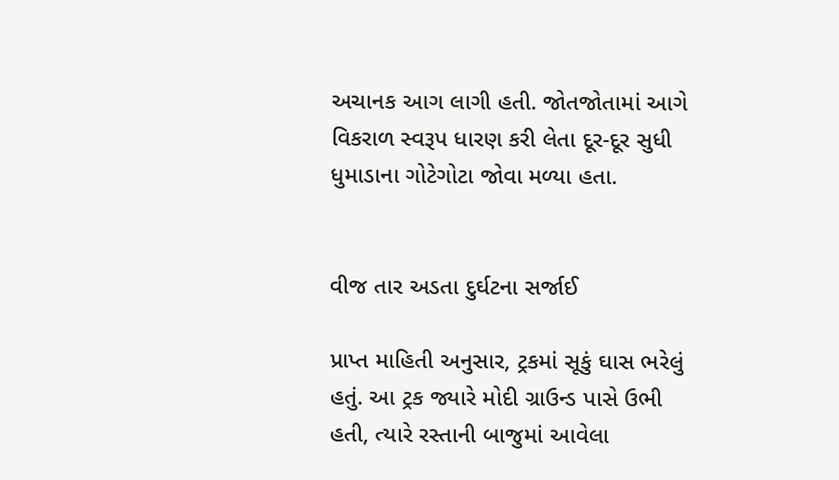અચાનક આગ લાગી હતી. જોતજોતામાં આગે વિકરાળ સ્વરૂપ ધારણ કરી લેતા દૂર-દૂર સુધી ધુમાડાના ગોટેગોટા જોવા મળ્યા હતા.


વીજ તાર અડતા દુર્ઘટના સર્જાઈ

પ્રાપ્ત માહિતી અનુસાર, ટ્રકમાં સૂકું ઘાસ ભરેલું હતું. આ ટ્રક જ્યારે મોદી ગ્રાઉન્ડ પાસે ઉભી હતી, ત્યારે રસ્તાની બાજુમાં આવેલા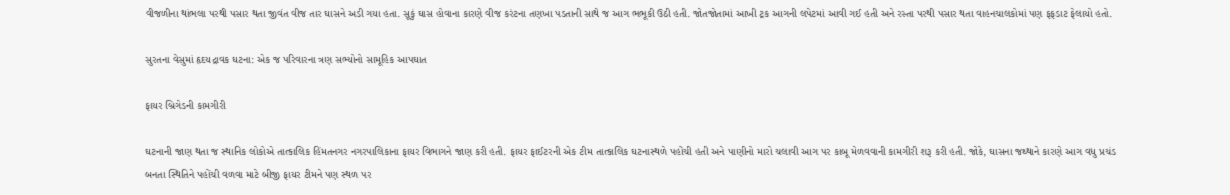વીજળીના થાંભલા પરથી પસાર થતા જીવંત વીજ તાર ઘાસને અડી ગયા હતા. સૂકું ઘાસ હોવાના કારણે વીજ કરંટના તણખા પડતાની સાથે જ આગ ભભૂકી ઉઠી હતી. જોતજોતામાં આખી ટ્રક આગની લપેટમાં આવી ગઈ હતી અને રસ્તા પરથી પસાર થતા વાહનચાલકોમાં પણ ફફડાટ ફેલાયો હતો.

સુરતના વેસુમાં હૃદયદ્રાવક ઘટના: એક જ પરિવારના ત્રણ સભ્યોનો સામૂહિક આપઘાત

ફાયર બ્રિગેડની કામગીરી

ઘટનાની જાણ થતા જ સ્થાનિક લોકોએ તાત્કાલિક હિંમતનગર નગરપાલિકાના ફાયર વિભાગને જાણ કરી હતી. ફાયર ફાઈટરની એક ટીમ તાત્કાલિક ઘટનાસ્થળે પહોંચી હતી અને પાણીનો મારો ચલાવી આગ પર કાબૂ મેળવવાની કામગીરી શરૂ કરી હતી. જોકે, ઘાસના જથ્થાને કારણે આગ વધુ પ્રચંડ બનતા સ્થિતિને પહોંચી વળવા માટે બીજી ફાયર ટીમને પણ સ્થળ પર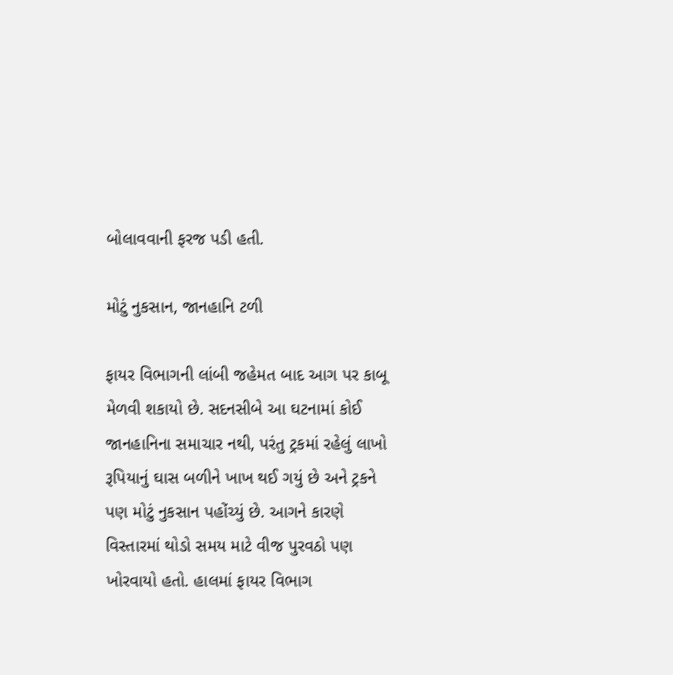બોલાવવાની ફરજ પડી હતી.

મોટું નુકસાન, જાનહાનિ ટળી

ફાયર વિભાગની લાંબી જહેમત બાદ આગ પર કાબૂ મેળવી શકાયો છે. સદનસીબે આ ઘટનામાં કોઈ જાનહાનિના સમાચાર નથી, પરંતુ ટ્રકમાં રહેલું લાખો રૂપિયાનું ઘાસ બળીને ખાખ થઈ ગયું છે અને ટ્રકને પણ મોટું નુકસાન પહોંચ્યું છે. આગને કારણે વિસ્તારમાં થોડો સમય માટે વીજ પુરવઠો પણ ખોરવાયો હતો. હાલમાં ફાયર વિભાગ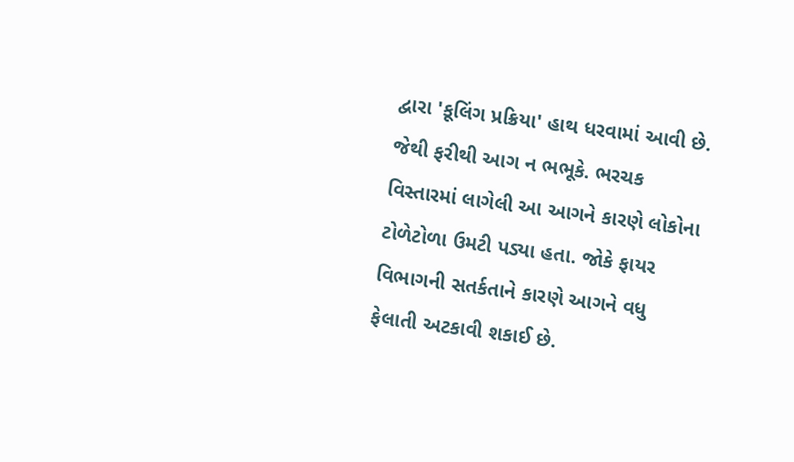દ્વારા 'કૂલિંગ પ્રક્રિયા' હાથ ધરવામાં આવી છે. જેથી ફરીથી આગ ન ભભૂકે. ભરચક વિસ્તારમાં લાગેલી આ આગને કારણે લોકોના ટોળેટોળા ઉમટી પડ્યા હતા. જોકે ફાયર વિભાગની સતર્કતાને કારણે આગને વધુ ફેલાતી અટકાવી શકાઈ છે.